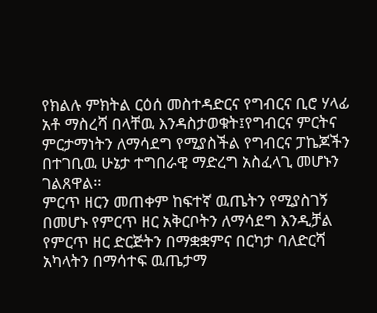የክልሉ ምክትል ርዕሰ መስተዳድርና የግብርና ቢሮ ሃላፊ አቶ ማስረሻ በላቸዉ እንዳስታወቁት፤የግብርና ምርትና ምርታማነትን ለማሳደግ የሚያስችል የግብርና ፓኬጆችን በተገቢዉ ሁኔታ ተግበራዊ ማድረግ አስፈላጊ መሆኑን ገልጸዋል፡፡
ምርጥ ዘርን መጠቀም ከፍተኛ ዉጤትን የሚያስገኝ በመሆኑ የምርጥ ዘር አቅርቦትን ለማሳደግ እንዲቻል የምርጥ ዘር ድርጅትን በማቋቋምና በርካታ ባለድርሻ አካላትን በማሳተፍ ዉጤታማ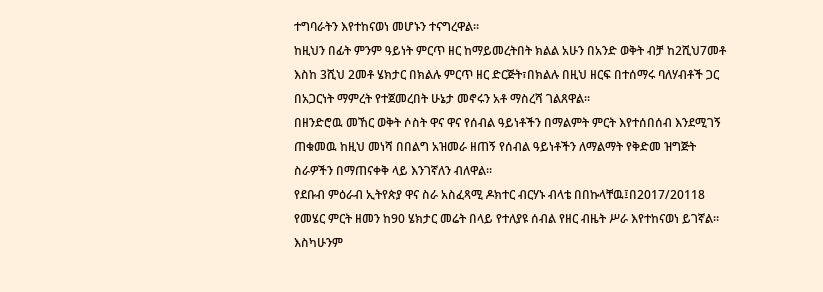ተግባራትን እየተከናወነ መሆኑን ተናግረዋል፡፡
ከዚህን በፊት ምንም ዓይነት ምርጥ ዘር ከማይመረትበት ክልል አሁን በአንድ ወቅት ብቻ ከ2ሺህ7መቶ እስከ 3ሺህ 2መቶ ሄክታር በክልሉ ምርጥ ዘር ድርጅት፣በክልሉ በዚህ ዘርፍ በተሰማሩ ባለሃብቶች ጋር በአጋርነት ማምረት የተጀመረበት ሁኔታ መኖሩን አቶ ማስረሻ ገልጸዋል፡፡
በዘንድሮዉ መኸር ወቅት ሶስት ዋና ዋና የሰብል ዓይነቶችን በማልምት ምርት እየተሰበሰብ እንደሚገኝ ጠቁመዉ ከዚህ መነሻ በበልግ አዝመራ ዘጠኝ የሰብል ዓይነቶችን ለማልማት የቅድመ ዝግጅት ስራዎችን በማጠናቀቅ ላይ እንገኛለን ብለዋል፡፡
የደቡብ ምዕራብ ኢትየጵያ ዋና ስራ አስፈጻሚ ዶክተር ብርሃኑ ብላቴ በበኩላቸዉ፤በ2017/20118 የመሄር ምርት ዘመን ከ90 ሄክታር መሬት በላይ የተለያዩ ሰብል የዘር ብዜት ሥራ እየተከናወነ ይገኛል።
እስካሁንም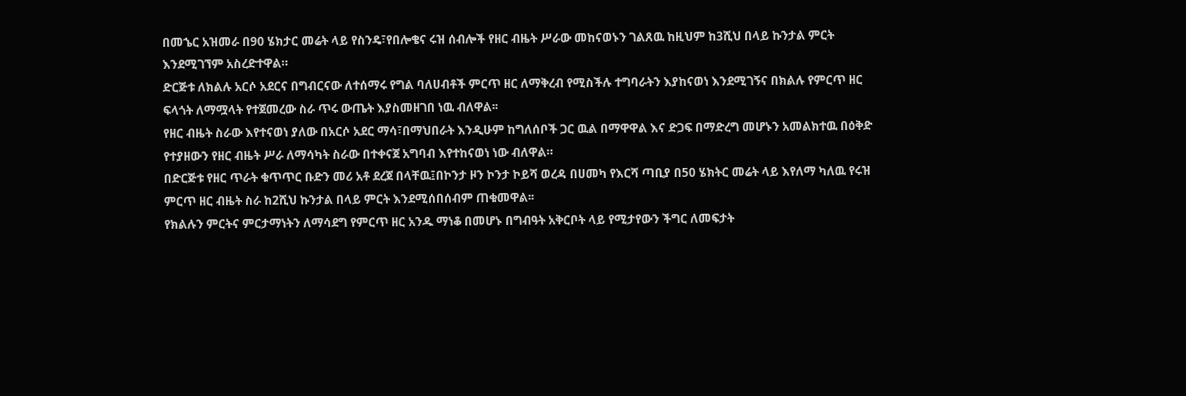በመኄር አዝመራ በ90 ሄክታር መሬት ላይ የስንዴ፣የበሎቄና ሩዝ ሰብሎች የዘር ብዜት ሥራው መከናወኑን ገልጸዉ ከዚህም ከ3ሺህ በላይ ኩንታል ምርት እንደሚገኘም አስረድተዋል።
ድርጅቱ ለክልሉ አርሶ አደርና በግብርናው ለተሰማሩ የግል ባለሀብቶች ምርጥ ዘር ለማቅረብ የሚስችሉ ተግባራትን እያከናወነ እንደሚገኝና በክልሉ የምርጥ ዘር ፍላጎት ለማሟላት የተጀመረው ስራ ጥሩ ውጤት እያስመዘገበ ነዉ ብለዋል፡፡
የዘር ብዜት ስራው እየተናወነ ያለው በአርሶ አደር ማሳ፣በማህበራት እንዲሁም ከግለሰቦች ጋር ዉል በማዋዋል እና ድጋፍ በማድረግ መሆኑን አመልክተዉ በዕቅድ የተያዘውን የዘር ብዜት ሥራ ለማሳካት ስራው በተቀናጀ አግባብ እየተከናወነ ነው ብለዋል።
በድርጅቱ የዘር ጥራት ቁጥጥር ቡድን መሪ አቶ ደረጀ በላቸዉ፤በኮንታ ዞን ኮንታ ኮይሻ ወረዳ በሀመካ የእርሻ ጣቢያ በ50 ሄክትር መሬት ላይ እየለማ ካለዉ የሩዝ ምርጥ ዘር ብዜት ስራ ከ2ሺህ ኩንታል በላይ ምርት እንደሚሰበሰብም ጠቁመዋል፡፡
የክልሉን ምርትና ምርታማነትን ለማሳደግ የምርጥ ዘር አንዱ ማነቆ በመሆኑ በግብዓት አቅርቦት ላይ የሚታየውን ችግር ለመፍታት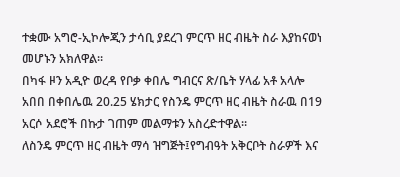ተቋሙ አግሮ-ኢኮሎጂን ታሳቢ ያደረገ ምርጥ ዘር ብዜት ስራ እያከናወነ መሆኑን አክለዋል።
በካፋ ዞን አዲዮ ወረዳ የቦቃ ቀበሌ ግብርና ጽ/ቤት ሃላፊ አቶ አላሎ አበበ በቀበሌዉ 20.25 ሄክታር የስንዴ ምርጥ ዘር ብዜት ስራዉ በ19 አርሶ አደሮች በኩታ ገጠም መልማቱን አስረድተዋል።
ለስንዴ ምርጥ ዘር ብዜት ማሳ ዝግጅት፤የግብዓት አቅርቦት ስራዎች እና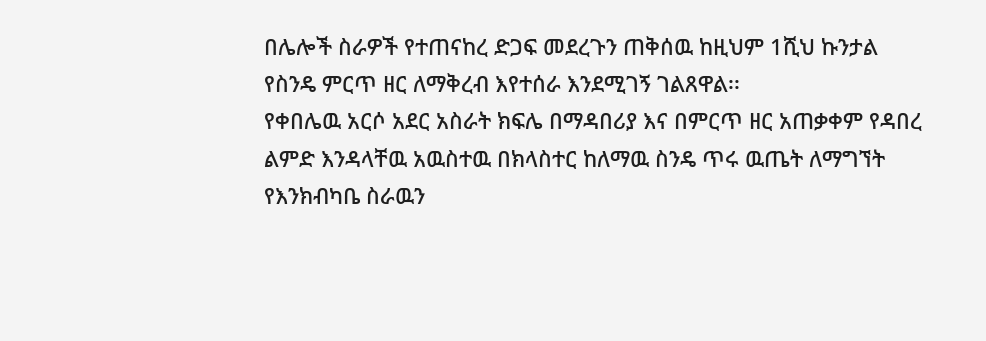በሌሎች ስራዎች የተጠናከረ ድጋፍ መደረጉን ጠቅሰዉ ከዚህም 1ሺህ ኩንታል የስንዴ ምርጥ ዘር ለማቅረብ እየተሰራ እንደሚገኝ ገልጸዋል፡፡
የቀበሌዉ አርሶ አደር አስራት ክፍሌ በማዳበሪያ እና በምርጥ ዘር አጠቃቀም የዳበረ ልምድ እንዳላቸዉ አዉስተዉ በክላስተር ከለማዉ ስንዴ ጥሩ ዉጤት ለማግኘት የእንክብካቤ ስራዉን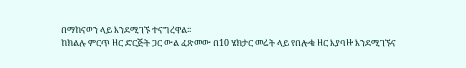በማከናወን ላይ እንደሚገኙ ተናግረዋል፡፡
ከክልሉ ምርጥ ዘር ድርጅት ጋር ውል ፈጽመው በ10 ሄክታር መሬት ላይ የበሎቄ ዘር እያባዙ እንደሚገኙና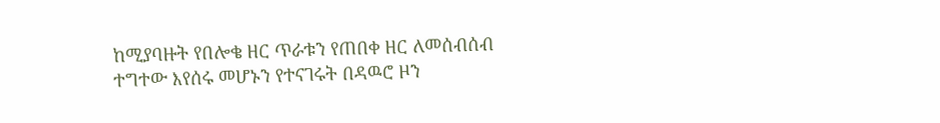ከሚያባዙት የበሎቄ ዘር ጥራቱን የጠበቀ ዘር ለመሰብሰብ ተግተው እየሰሩ መሆኑን የተናገሩት በዳዉሮ ዞን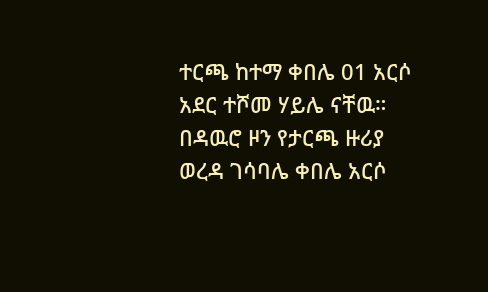ተርጫ ከተማ ቀበሌ 01 አርሶ አደር ተሾመ ሃይሌ ናቸዉ።
በዳዉሮ ዞን የታርጫ ዙሪያ ወረዳ ገሳባሌ ቀበሌ አርሶ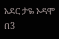አደር ታዬ ኦዳሞ በ3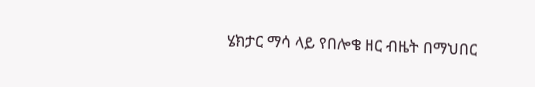ሄክታር ማሳ ላይ የበሎቄ ዘር ብዜት በማህበር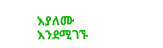እያለሙ እንደሚገኙ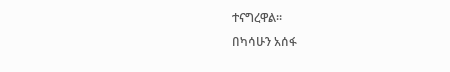ተናግረዋል።
በካሳሁን አሰፋ